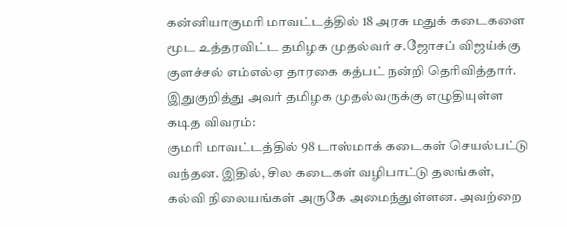கன்னியாகுமரி மாவட்டத்தில் 18 அரசு மதுக் கடைகளை மூட உத்தரவிட்ட தமிழக முதல்வர் ச.ஜோசப் விஜய்க்கு குளச்சல் எம்எல்ஏ தாரகை கத்பட் நன்றி தெரிவித்தார்.
இதுகுறித்து அவர் தமிழக முதல்வருக்கு எழுதியுள்ள கடித விவரம்:
குமரி மாவட்டத்தில் 98 டாஸ்மாக் கடைகள் செயல்பட்டு வந்தன. இதில், சில கடைகள் வழிபாட்டு தலங்கள், கல்வி நிலையங்கள் அருகே அமைந்துள்ளன. அவற்றை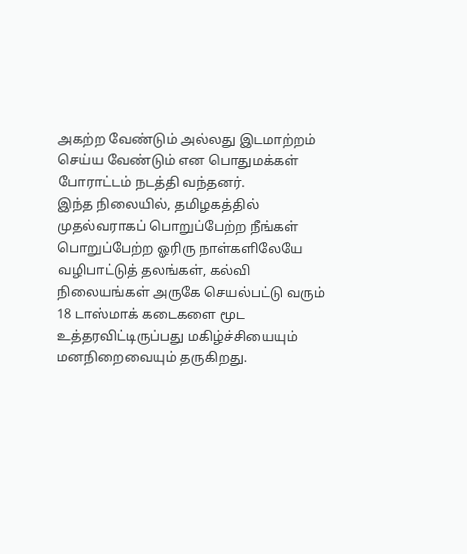அகற்ற வேண்டும் அல்லது இடமாற்றம் செய்ய வேண்டும் என பொதுமக்கள் போராட்டம் நடத்தி வந்தனர்.
இந்த நிலையில், தமிழகத்தில் முதல்வராகப் பொறுப்பேற்ற நீங்கள் பொறுப்பேற்ற ஓரிரு நாள்களிலேயே வழிபாட்டுத் தலங்கள், கல்வி நிலையங்கள் அருகே செயல்பட்டு வரும் 18 டாஸ்மாக் கடைகளை மூட உத்தரவிட்டிருப்பது மகிழ்ச்சியையும் மனநிறைவையும் தருகிறது.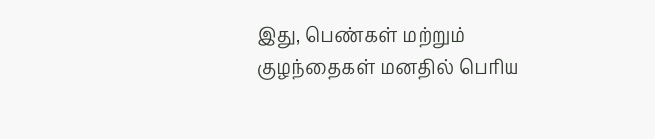இது, பெண்கள் மற்றும் குழந்தைகள் மனதில் பெரிய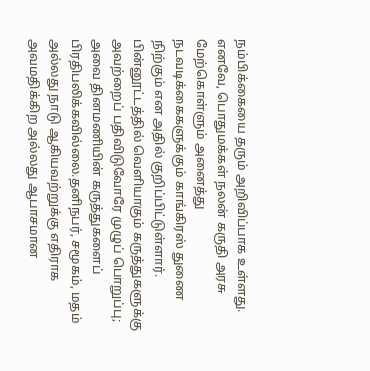நம்பிக்கையை தரும் அறிவிப்பாக உள்ளது. எனவே, பொதுமக்கள் நலன் கருதி அரசு மேற்கொள்ளும் அனைத்து நடவடிக்கைகளுக்கும் காங்கிரஸ் துணை நிற்கும் என அதில் குறிப்பிட்டுள்ளார்.
பின்னூட்டத்தில் வெளியாகும் கருத்துகளுக்கு அவற்றைப் பதிவிடுவோரே முழுப் பொறுப்பு; அவை தினமணியின் கருத்துகளைப் பிரதிபலிக்கவில்லை.தனிநபர், சமூகம், மதம் அல்லது நாடு ஆகியவற்றுக்கு எதிராக அவமதிக்கிற அல்லது ஆபாசமான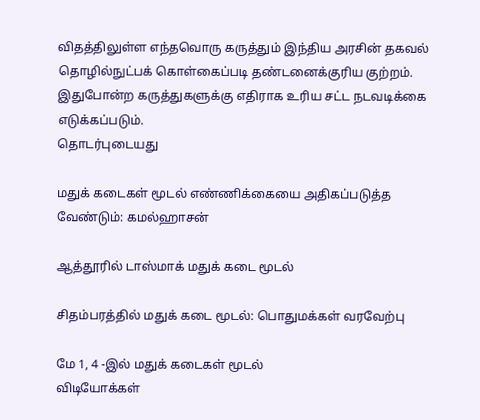விதத்திலுள்ள எந்தவொரு கருத்தும் இந்திய அரசின் தகவல் தொழில்நுட்பக் கொள்கைப்படி தண்டனைக்குரிய குற்றம். இதுபோன்ற கருத்துகளுக்கு எதிராக உரிய சட்ட நடவடிக்கை எடுக்கப்படும்.
தொடர்புடையது

மதுக் கடைகள் மூடல் எண்ணிக்கையை அதிகப்படுத்த வேண்டும்: கமல்ஹாசன்

ஆத்தூரில் டாஸ்மாக் மதுக் கடை மூடல்

சிதம்பரத்தில் மதுக் கடை மூடல்: பொதுமக்கள் வரவேற்பு

மே 1, 4 -இல் மதுக் கடைகள் மூடல்
விடியோக்கள்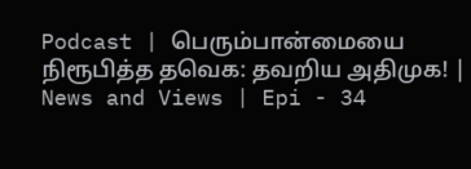Podcast | பெரும்பான்மையை நிரூபித்த தவெக: தவறிய அதிமுக! | News and Views | Epi - 34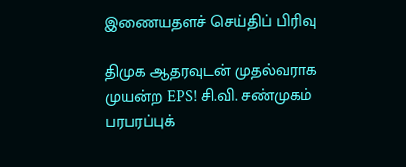இணையதளச் செய்திப் பிரிவு

திமுக ஆதரவுடன் முதல்வராக முயன்ற EPS! சி.வி. சண்முகம் பரபரப்புக்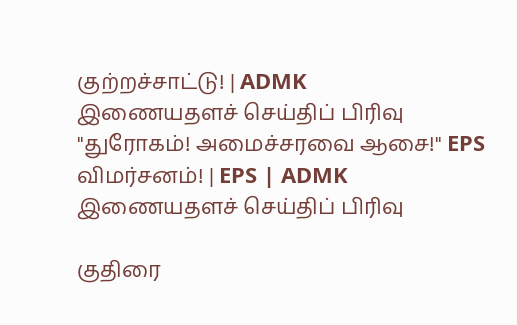குற்றச்சாட்டு! | ADMK
இணையதளச் செய்திப் பிரிவு
"துரோகம்! அமைச்சரவை ஆசை!" EPS விமர்சனம்! | EPS | ADMK
இணையதளச் செய்திப் பிரிவு

குதிரை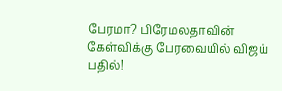பேரமா? பிரேமலதாவின் கேள்விக்கு பேரவையில் விஜய் பதில்!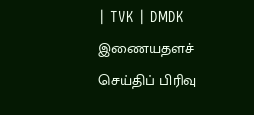| TVK | DMDK
இணையதளச் செய்திப் பிரிவு